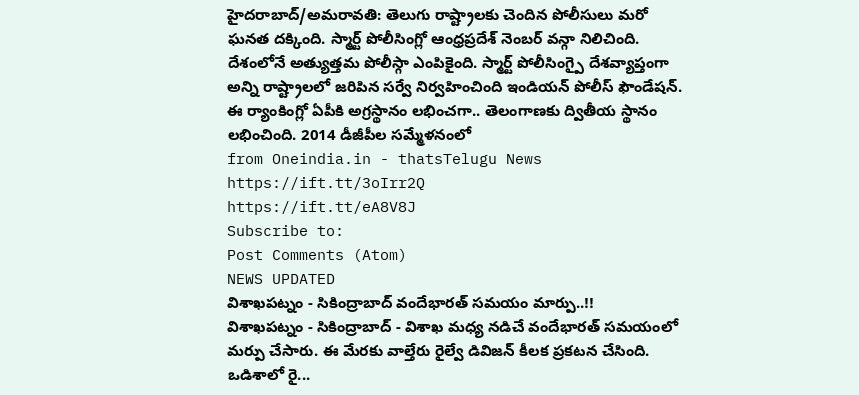హైదరాబాద్/అమరావతి: తెలుగు రాష్ట్రాలకు చెందిన పోలీసులు మరో ఘనత దక్కింది. స్మార్ట్ పోలీసింగ్లో ఆంధ్రప్రదేశ్ నెంబర్ వన్గా నిలిచింది. దేశంలోనే అత్యుత్తమ పోలీస్గా ఎంపికైంది. స్మార్ట్ పోలీసింగ్పై దేశవ్యాప్తంగా అన్ని రాష్ట్రాలలో జరిపిన సర్వే నిర్వహించింది ఇండియన్ పోలీస్ ఫౌండేషన్. ఈ ర్యాంకింగ్లో ఏపీకి అగ్రస్థానం లభించగా.. తెలంగాణకు ద్వితీయ స్థానం లభించింది. 2014 డీజీపీల సమ్మేళనంలో
from Oneindia.in - thatsTelugu News https://ift.tt/3oIrr2Q
https://ift.tt/eA8V8J
Subscribe to:
Post Comments (Atom)
NEWS UPDATED
విశాఖపట్నం - సికింద్రాబాద్ వందేభారత్ సమయం మార్పు..!!
విశాఖపట్నం - సికింద్రాబాద్ - విశాఖ మధ్య నడిచే వందేభారత్ సమయంలో మర్పు చేసారు. ఈ మేరకు వాల్తేరు రైల్వే డివిజన్ కీలక ప్రకటన చేసింది. ఒడిశాలో రై...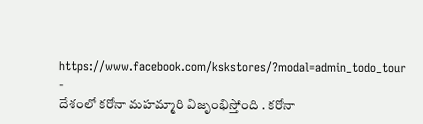https://www.facebook.com/kskstores/?modal=admin_todo_tour
-
దేశంలో కరోనా మహమ్మారి విజృంభిస్తోంది . కరోనా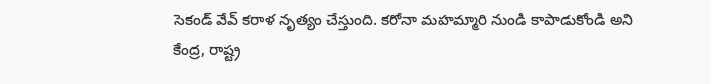సెకండ్ వేవ్ కరాళ నృత్యం చేస్తుంది. కరోనా మహమ్మారి నుండి కాపాడుకోండి అని కేంద్ర, రాష్ట్ర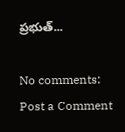ప్రభుత్...

No comments:
Post a Comment